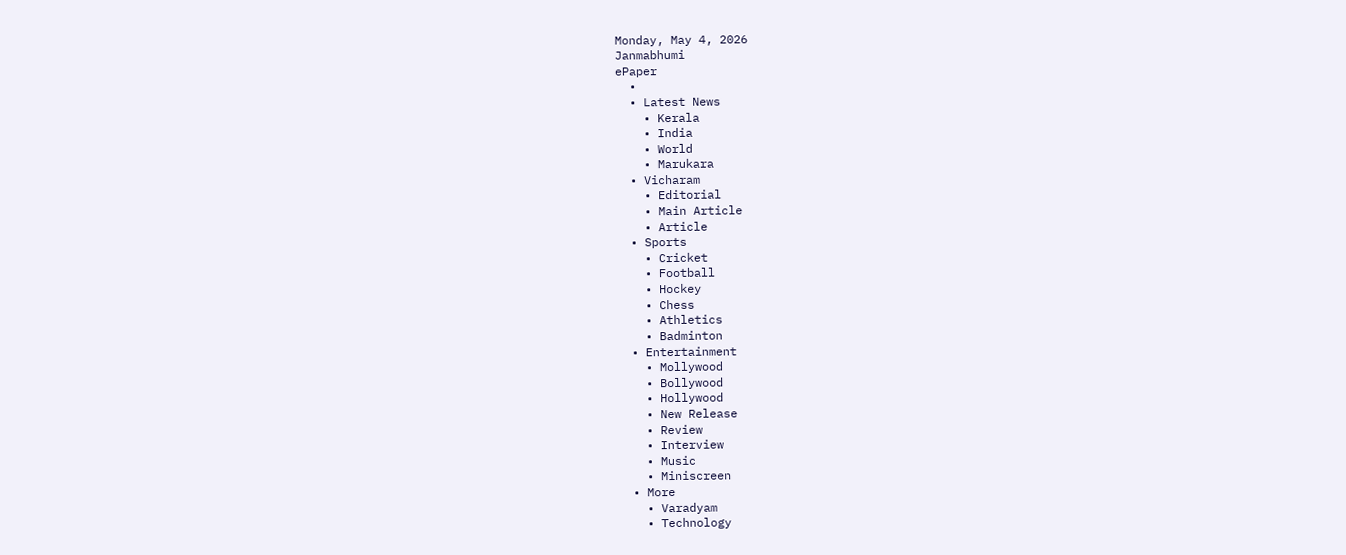Monday, May 4, 2026
Janmabhumi
ePaper
  •
  • Latest News
    • Kerala
    • India
    • World
    • Marukara
  • Vicharam
    • Editorial
    • Main Article
    • Article
  • Sports
    • Cricket
    • Football
    • Hockey
    • Chess
    • Athletics
    • Badminton
  • Entertainment
    • Mollywood
    • Bollywood
    • Hollywood
    • New Release
    • Review
    • Interview
    • Music
    • Miniscreen
  • More
    • Varadyam
    • Technology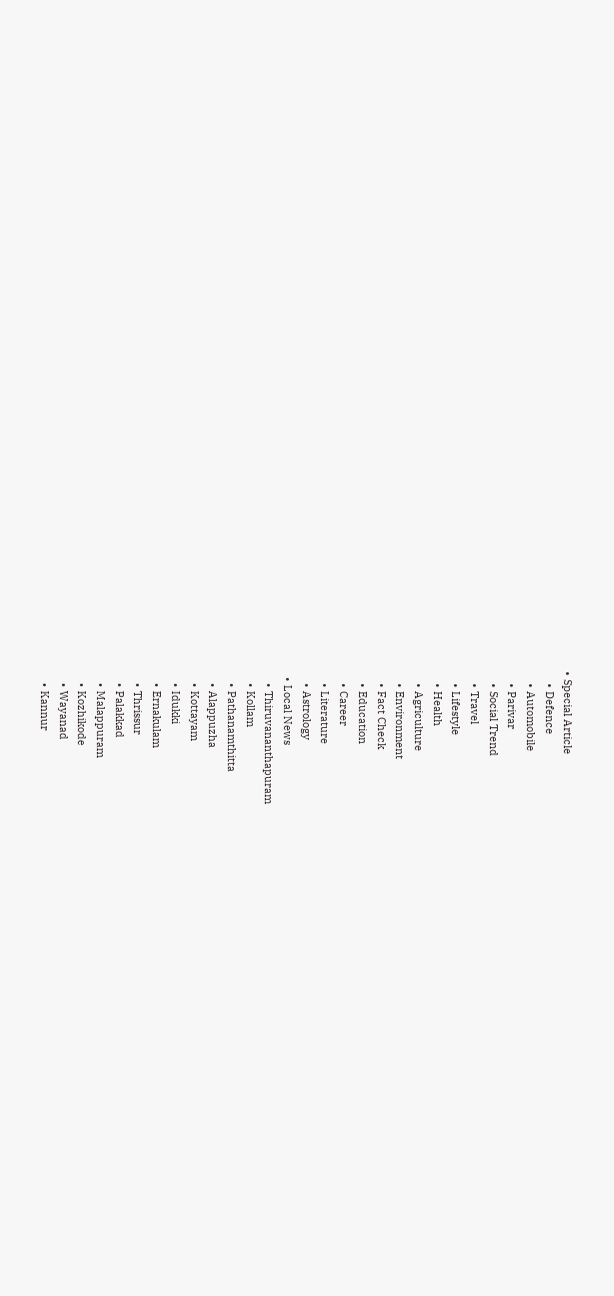• Special Article
    • Defence
    • Automobile
    • Parivar
    • Social Trend
    • Travel
    • Lifestyle
    • Health
    • Agriculture
    • Environment
    • Fact Check
    • Education
    • Career
    • Literature
    • Astrology
  • Local News
    • Thiruvananthapuram
    • Kollam
    • Pathanamthitta
    • Alappuzha
    • Kottayam
    • Idukki
    • Ernakulam
    • Thrissur
    • Palakkad
    • Malappuram
    • Kozhikode
    • Wayanad
    • Kannur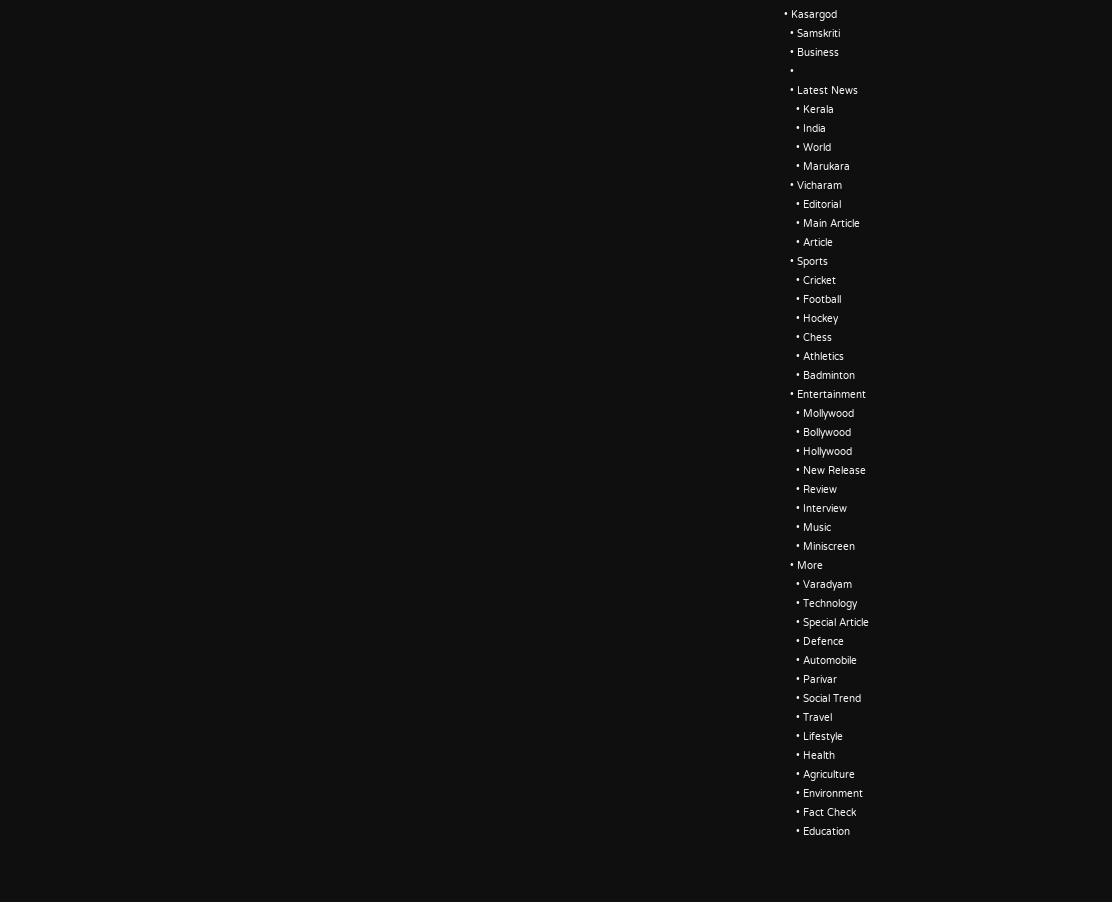• Kasargod
  • Samskriti
  • Business
  •
  • Latest News
    • Kerala
    • India
    • World
    • Marukara
  • Vicharam
    • Editorial
    • Main Article
    • Article
  • Sports
    • Cricket
    • Football
    • Hockey
    • Chess
    • Athletics
    • Badminton
  • Entertainment
    • Mollywood
    • Bollywood
    • Hollywood
    • New Release
    • Review
    • Interview
    • Music
    • Miniscreen
  • More
    • Varadyam
    • Technology
    • Special Article
    • Defence
    • Automobile
    • Parivar
    • Social Trend
    • Travel
    • Lifestyle
    • Health
    • Agriculture
    • Environment
    • Fact Check
    • Education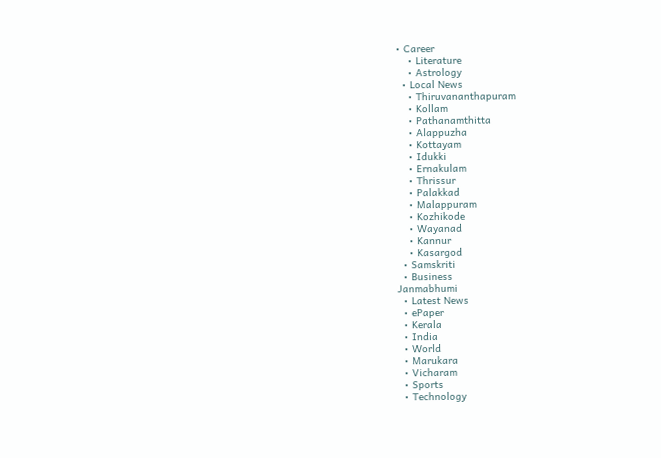• Career
    • Literature
    • Astrology
  • Local News
    • Thiruvananthapuram
    • Kollam
    • Pathanamthitta
    • Alappuzha
    • Kottayam
    • Idukki
    • Ernakulam
    • Thrissur
    • Palakkad
    • Malappuram
    • Kozhikode
    • Wayanad
    • Kannur
    • Kasargod
  • Samskriti
  • Business
Janmabhumi
  • Latest News
  • ePaper
  • Kerala
  • India
  • World
  • Marukara
  • Vicharam
  • Sports
  • Technology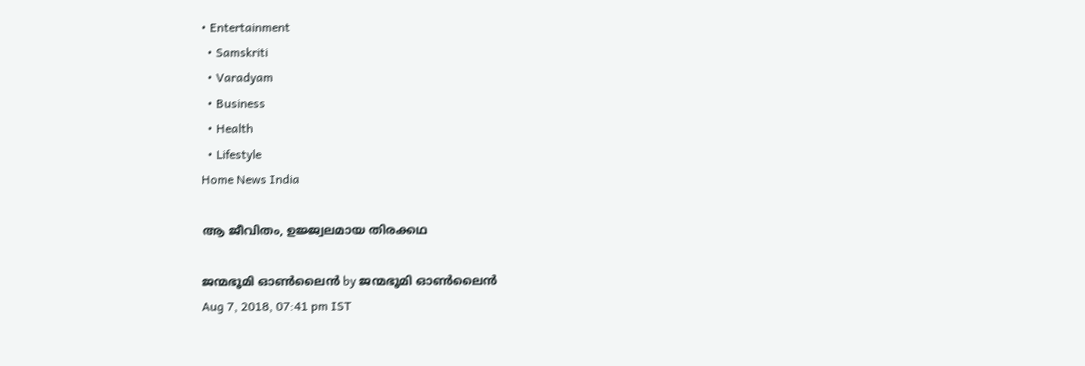• Entertainment
  • Samskriti
  • Varadyam
  • Business
  • Health
  • Lifestyle
Home News India

ആ ജീവിതം, ഉജ്ജ്വലമായ തിരക്കഥ

ജന്മഭൂമി ഓണ്‍ലൈന്‍ by ജന്മഭൂമി ഓണ്‍ലൈന്‍
Aug 7, 2018, 07:41 pm IST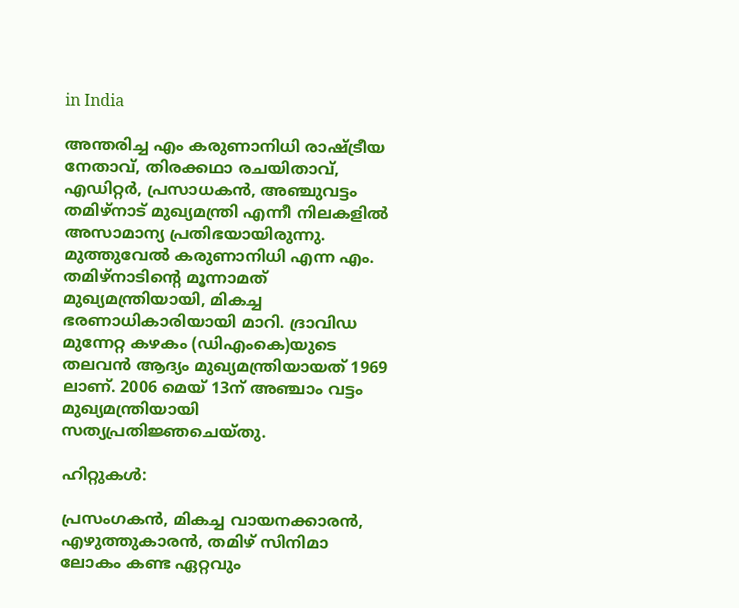in India

അന്തരിച്ച എം കരുണാനിധി രാഷ്‌ട്രീയ നേതാവ്, തിരക്കഥാ രചയിതാവ്, എഡിറ്റര്‍, പ്രസാധകന്‍, അഞ്ചുവട്ടം തമിഴ്നാട് മുഖ്യമന്ത്രി എന്നീ നിലകളില്‍ അസാമാന്യ പ്രതിഭയായിരുന്നു. മുത്തുവേല്‍ കരുണാനിധി എന്ന എം. തമിഴ്നാടിന്റെ മൂന്നാമത് മുഖ്യമന്ത്രിയായി, മികച്ച ഭരണാധികാരിയായി മാറി. ദ്രാവിഡ മുന്നേറ്റ കഴകം (ഡിഎംകെ)യുടെ തലവന്‍ ആദ്യം മുഖ്യമന്ത്രിയായത് 1969 ലാണ്. 2006 മെയ് 13ന് അഞ്ചാം വട്ടം മുഖ്യമന്ത്രിയായി സത്യപ്രതിജ്ഞചെയ്തു.

ഹിറ്റുകള്‍:

പ്രസംഗകന്‍, മികച്ച വായനക്കാരന്‍, എഴുത്തുകാരന്‍, തമിഴ് സിനിമാ ലോകം കണ്ട ഏറ്റവും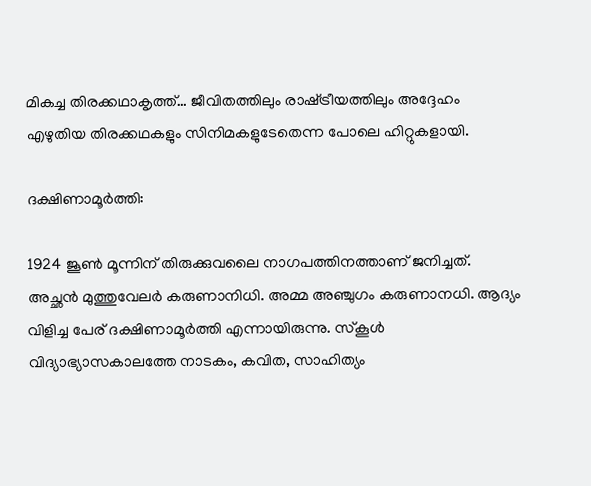മികച്ച തിരക്കഥാകൃത്ത്… ജീവിതത്തിലും രാഷ്‌ട്രീയത്തിലും അദ്ദേഹം എഴുതിയ തിരക്കഥകളും സിനിമകളുടേതെന്ന പോലെ ഹിറ്റുകളായി.

ദക്ഷിണാമൂര്‍ത്തി:

1924 ജൂണ്‍ മൂന്നിന് തിരുക്കുവലൈ നാഗപത്തിനത്താണ് ജനിച്ചത്. അച്ഛന്‍ മുത്തുവേലര്‍ കരുണാനിധി. അമ്മ അഞ്ചുഗം കരുണാനധി. ആദ്യം വിളിച്ച പേര് ദക്ഷിണാമൂര്‍ത്തി എന്നായിരുന്നു. സ്‌കൂള്‍ വിദ്യാഭ്യാസകാലത്തേ നാടകം, കവിത, സാഹിത്യം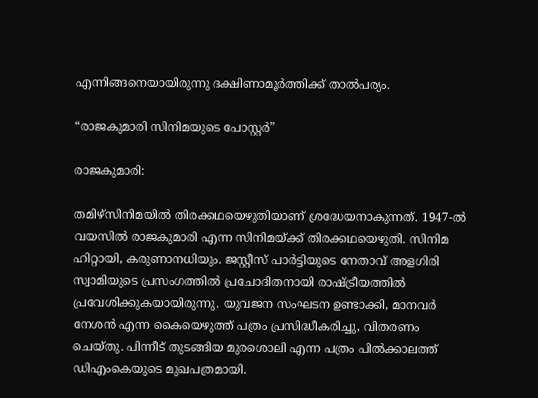എന്നിങ്ങനെയായിരുന്നു ദക്ഷിണാമൂര്‍ത്തിക്ക് താല്‍പര്യം.

“രാജകുമാരി സിനിമയുടെ പോസ്റ്റര്‍”

രാജകുമാരി:

തമിഴ്സിനിമയില്‍ തിരക്കഥയെഴുതിയാണ് ശ്രദ്ധേയനാകുന്നത്. 1947-ല്‍ വയസില്‍ രാജകുമാരി എന്ന സിനിമയ്‌ക്ക് തിരക്കഥയെഴുതി. സിനിമ ഹിറ്റായി, കരുണാനധിയും. ജസ്റ്റീസ് പാര്‍ട്ടിയുടെ നേതാവ് അളഗിരി സ്വാമിയുടെ പ്രസംഗത്തില്‍ പ്രചോദിതനായി രാഷ്‌ട്രീയത്തില്‍ പ്രവേശിക്കുകയായിരുന്നു. യുവജന സംഘടന ഉണ്ടാക്കി, മാനവര്‍ നേശന്‍ എന്ന കൈയെഴുത്ത് പത്രം പ്രസിദ്ധീകരിച്ചു, വിതരണം ചെയ്തു. പിന്നീട് തുടങ്ങിയ മുരശൊലി എന്ന പത്രം പില്‍ക്കാലത്ത് ഡിഎംകെയുടെ മുഖപത്രമായി.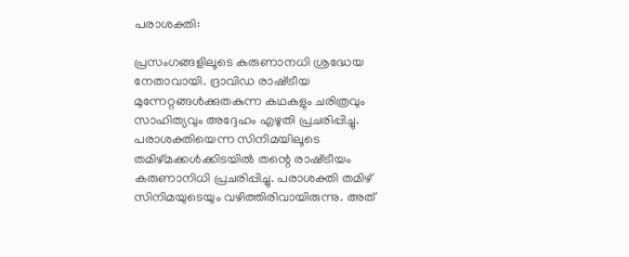പരാശക്തി:

പ്രസംഗങ്ങളിലൂടെ കരുണാനധി ശ്രദ്ധേയ നേതാവായി. ദ്രാവിഡ രാഷ്‌ട്രീയ മുന്നേറ്റങ്ങള്‍ക്കുതകുന്ന കഥകളും ചരിത്രവും സാഹിത്യവും അദ്ദേഹം എഴുതി പ്രചരിപ്പിച്ചു. പരാശക്തിയെന്ന സിനിമയിലൂടെ തമിഴ്മക്കള്‍ക്കിടയില്‍ തന്റെ രാഷ്‌ട്രീയം കരുണാനിധി പ്രചരിപ്പിച്ചു. പരാശക്തി തമിഴ് സിനിമയുടെയും വഴിത്തിരിവായിരുന്നു. അത്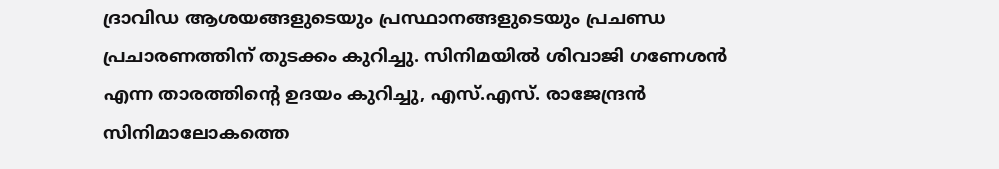ദ്രാവിഡ ആശയങ്ങളുടെയും പ്രസ്ഥാനങ്ങളുടെയും പ്രചണ്ഡ പ്രചാരണത്തിന് തുടക്കം കുറിച്ചു. സിനിമയില്‍ ശിവാജി ഗണേശന്‍ എന്ന താരത്തിന്റെ ഉദയം കുറിച്ചു, എസ്.എസ്. രാജേന്ദ്രന്‍ സിനിമാലോകത്തെ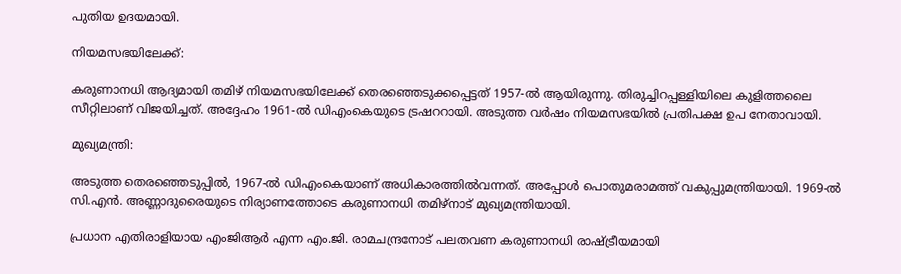പുതിയ ഉദയമായി.

നിയമസഭയിലേക്ക്:

കരുണാനധി ആദ്യമായി തമിഴ് നിയമസഭയിലേക്ക് തെരഞ്ഞെടുക്കപ്പെട്ടത് 1957-ല്‍ ആയിരുന്നു. തിരുച്ചിറപ്പള്ളിയിലെ കുളിത്തലൈ സീറ്റിലാണ് വിജയിച്ചത്. അദ്ദേഹം 1961-ല്‍ ഡിഎംകെയുടെ ട്രഷററായി. അടുത്ത വര്‍ഷം നിയമസഭയില്‍ പ്രതിപക്ഷ ഉപ നേതാവായി.

മുഖ്യമന്ത്രി:

അടുത്ത തെരഞ്ഞെടുപ്പില്‍, 1967-ല്‍ ഡിഎംകെയാണ് അധികാരത്തില്‍വന്നത്. അപ്പോള്‍ പൊതുമരാമത്ത് വകുപ്പുമന്ത്രിയായി. 1969-ല്‍ സി.എന്‍. അണ്ണാദുരൈയുടെ നിര്യാണത്തോടെ കരുണാനധി തമിഴ്നാട് മുഖ്യമന്ത്രിയായി.

പ്രധാന എതിരാളിയായ എംജിആര്‍ എന്ന എം.ജി. രാമചന്ദ്രനോട് പലതവണ കരുണാനധി രാഷ്‌ട്രീയമായി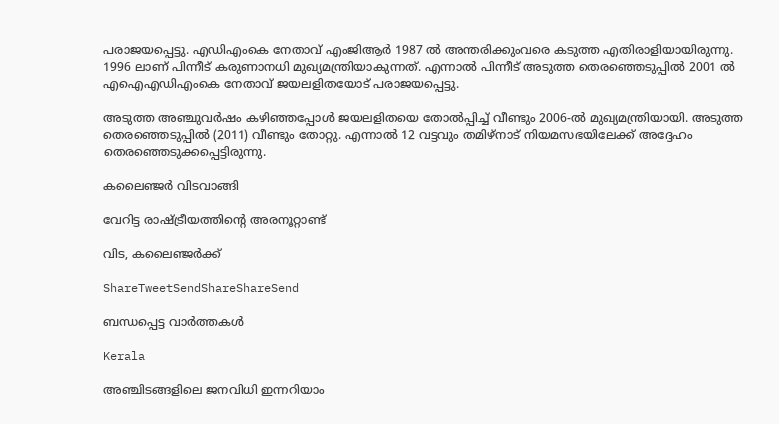പരാജയപ്പെട്ടു. എഡിഎംകെ നേതാവ് എംജിആര്‍ 1987 ല്‍ അന്തരിക്കുംവരെ കടുത്ത എതിരാളിയായിരുന്നു. 1996 ലാണ് പിന്നീട് കരുണാനധി മുഖ്യമന്ത്രിയാകുന്നത്. എന്നാല്‍ പിന്നീട് അടുത്ത തെരഞ്ഞെടുപ്പില്‍ 2001 ല്‍ എഐഎഡിഎംകെ നേതാവ് ജയലളിതയോട് പരാജയപ്പെട്ടു.

അടുത്ത അഞ്ചുവര്‍ഷം കഴിഞ്ഞപ്പോള്‍ ജയലളിതയെ തോല്‍പ്പിച്ച് വീണ്ടും 2006-ല്‍ മുഖ്യമന്ത്രിയായി. അടുത്ത തെരഞ്ഞെടുപ്പില്‍ (2011) വീണ്ടും തോറ്റു. എന്നാല്‍ 12 വട്ടവും തമിഴ്നാട് നിയമസഭയിലേക്ക് അദ്ദേഹം തെരഞ്ഞെടുക്കപ്പെട്ടിരുന്നു.

കലൈഞ്ജര്‍ വിടവാങ്ങി

വേറിട്ട രാഷ്‌ട്രീയത്തിന്റെ അരനൂറ്റാണ്ട്

വിട, കലൈഞ്ജര്‍ക്ക്

ShareTweetSendShareShareSend

ബന്ധപ്പെട്ട വാര്‍ത്തകള്‍

Kerala

അഞ്ചിടങ്ങളിലെ ജനവിധി ഇന്നറിയാം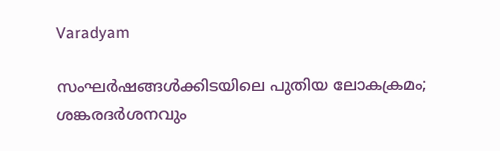Varadyam

സംഘര്‍ഷങ്ങള്‍ക്കിടയിലെ പുതിയ ലോകക്രമം; ശങ്കരദര്‍ശനവും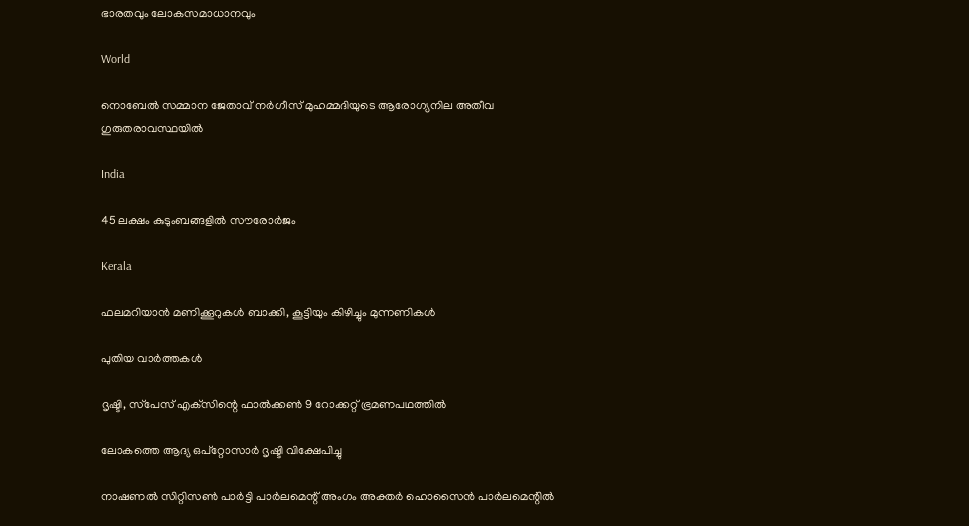ഭാരതവും ലോകസമാധാനവും

World

നൊബേല്‍ സമ്മാന ജേതാവ് നര്‍ഗീസ് മുഹമ്മദിയുടെ ആരോഗ്യനില അതീവ ഗുരുതരാവസ്ഥയില്‍

India

45 ലക്ഷം കുടുംബങ്ങളില്‍ സൗരോര്‍ജം

Kerala

ഫലമറിയാന്‍ മണിക്കൂറുകള്‍ ബാക്കി, കൂട്ടിയും കിഴിച്ചും മുന്നണികള്‍

പുതിയ വാര്‍ത്തകള്‍

ദൃഷ്ടി, സ്‌പേസ് എക്‌സിന്റെ ഫാല്‍ക്കണ്‍ 9 റോക്കറ്റ് ഭ്രമണപഥത്തില്‍

ലോകത്തെ ആദ്യ ഒപ്‌റ്റോസാര്‍ ദൃഷ്ടി വിക്ഷേപിച്ചു

നാഷണല്‍ സിറ്റിസണ്‍ പാര്‍ട്ടി പാര്‍ലമെന്റ് അംഗം അക്തര്‍ ഹൊസൈന്‍ പാര്‍ലമെന്റില്‍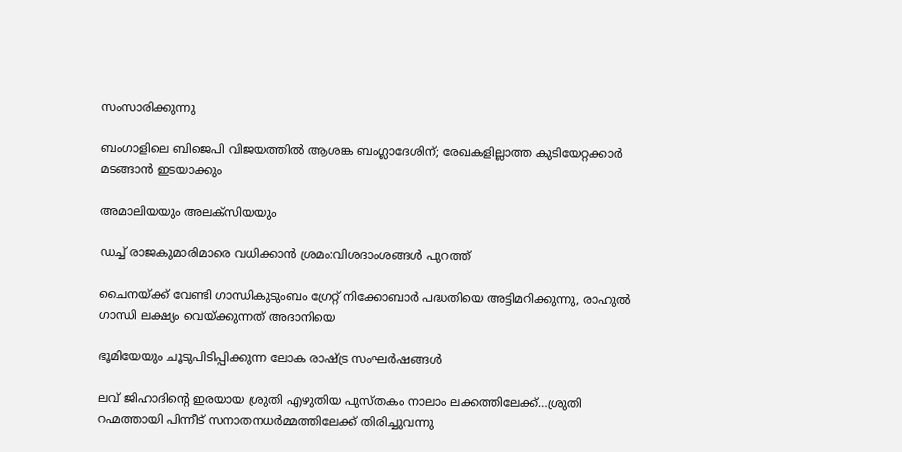സംസാരിക്കുന്നു

ബംഗാളിലെ ബിജെപി വിജയത്തില്‍ ആശങ്ക ബംഗ്ലാദേശിന്; രേഖകളില്ലാത്ത കുടിയേറ്റക്കാര്‍ മടങ്ങാന്‍ ഇടയാക്കും

അമാലിയയും അലക്സിയയും

ഡച്ച് രാജകുമാരിമാരെ വധിക്കാന്‍ ശ്രമം:വിശദാംശങ്ങള്‍ പുറത്ത്

ചൈനയ്‌ക്ക് വേണ്ടി ഗാന്ധികുടുംബം ഗ്രേറ്റ് നിക്കോബാര്‍ പദ്ധതിയെ അട്ടിമറിക്കുന്നു, രാഹുല്‍ ഗാന്ധി ലക്ഷ്യം വെയ്‌ക്കുന്നത് അദാനിയെ

ഭൂമിയേയും ചൂടുപിടിപ്പിക്കുന്ന ലോക രാഷ്‌ട്ര സംഘര്‍ഷങ്ങള്‍

ലവ് ജിഹാദിന്റെ ഇരയായ ശ്രുതി എഴുതിയ പുസ്തകം നാലാം ലക്കത്തിലേക്ക്…ശ്രുതി റഹ്മത്തായി പിന്നീട് സനാതനധര്‍മ്മത്തിലേക്ക് തിരിച്ചുവന്നു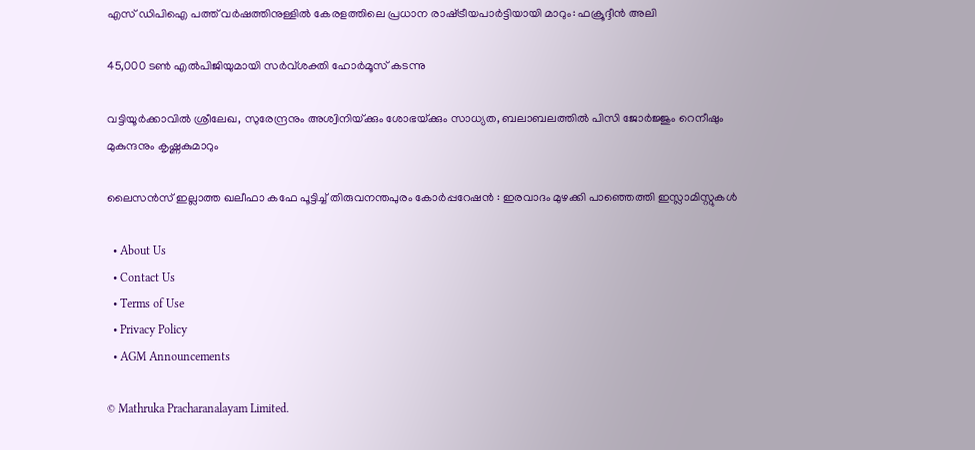എസ് ഡിപിഐ പത്ത് വര്‍ഷത്തിനുള്ളില്‍ കേരളത്തിലെ പ്രധാന രാഷ്‌ട്രീയപാര്‍ട്ടിയായി മാറും: ഫക്രൂദ്ദീന്‍ അലി

45,000 ടണ്‍ എല്‍പിജിയുമായി സര്‍വ്ശക്തി ഹോര്‍മൂസ് കടന്നു

വട്ടിയൂര്‍ക്കാവില്‍ ശ്രീലേഖ, സുരേന്ദ്രനും അശ്വിനിയ്‌ക്കും ശോഭയ്‌ക്കും സാധ്യത, ബലാബലത്തില്‍ പിസി ജോര്‍ജ്ജും റെനീഷും മുകുന്ദനും കൃഷ്ണകുമാറും

ലൈസൻസ് ഇല്ലാത്ത ഖലീഫാ കഫേ പൂട്ടിച്ച് തിരുവനന്തപുരം കോർപ്പറേഷൻ : ഇരവാദം മുഴക്കി പാഞ്ഞെത്തി ഇസ്ലാമിസ്റ്റുകൾ

  • About Us
  • Contact Us
  • Terms of Use
  • Privacy Policy
  • AGM Announcements

© Mathruka Pracharanalayam Limited.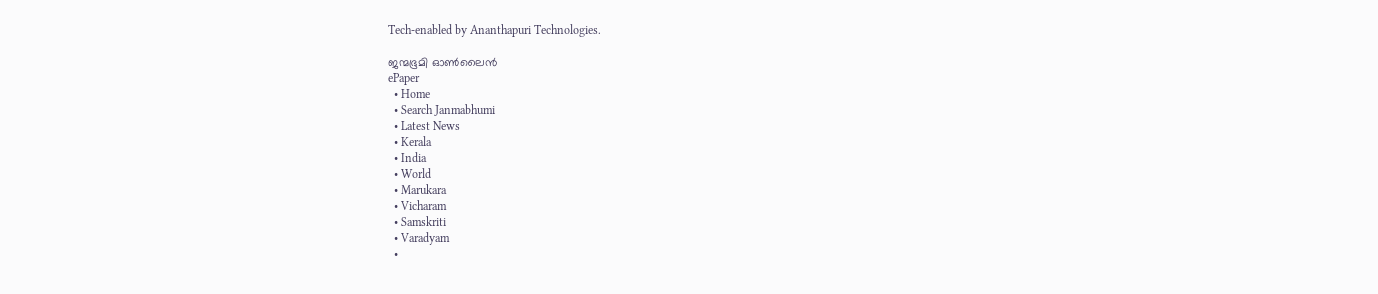Tech-enabled by Ananthapuri Technologies.

ജന്മഭൂമി ഓണ്‍ലൈന്‍
ePaper
  • Home
  • Search Janmabhumi
  • Latest News
  • Kerala
  • India
  • World
  • Marukara
  • Vicharam
  • Samskriti
  • Varadyam
  •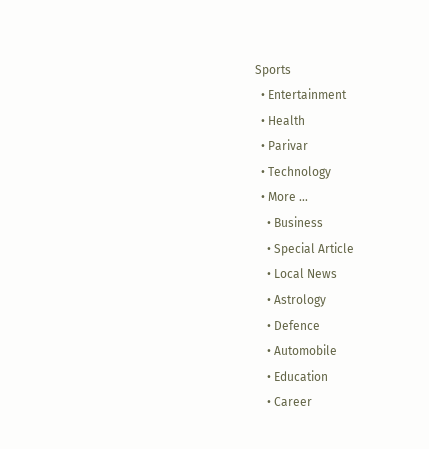Sports
  • Entertainment
  • Health
  • Parivar
  • Technology
  • More …
    • Business
    • Special Article
    • Local News
    • Astrology
    • Defence
    • Automobile
    • Education
    • Career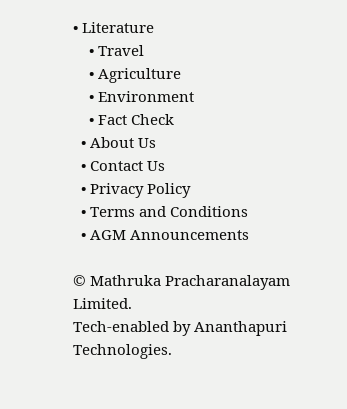• Literature
    • Travel
    • Agriculture
    • Environment
    • Fact Check
  • About Us
  • Contact Us
  • Privacy Policy
  • Terms and Conditions
  • AGM Announcements

© Mathruka Pracharanalayam Limited.
Tech-enabled by Ananthapuri Technologies.